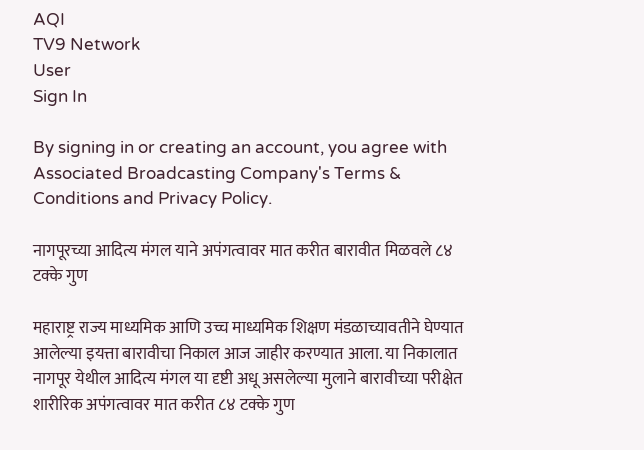AQI
TV9 Network
User
Sign In

By signing in or creating an account, you agree with Associated Broadcasting Company's Terms & Conditions and Privacy Policy.

नागपूरच्या आदित्य मंगल याने अपंगत्वावर मात करीत बारावीत मिळवले ८४ टक्के गुण

महाराष्ट्र राज्य माध्यमिक आणि उच्च माध्यमिक शिक्षण मंडळाच्यावतीने घेण्यात आलेल्या इयत्ता बारावीचा निकाल आज जाहीर करण्यात आला. या निकालात नागपूर येथील आदित्य मंगल या दृष्टी अधू असलेल्या मुलाने बारावीच्या परीक्षेत शारीरिक अपंगत्वावर मात करीत ८४ टक्के गुण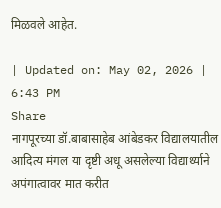मिळवले आहेत.

| Updated on: May 02, 2026 | 6:43 PM
Share
नागपूरच्या डॉ.बाबासाहेब आंबेडकर विद्यालयातील आदित्य मंगल या दृष्टी अधू असलेल्या विद्यार्थ्याने अपंगात्वावर मात करीत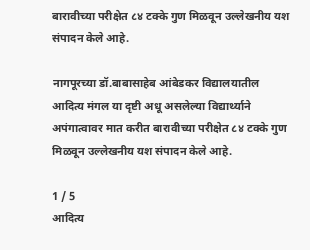बारावीच्या परीक्षेत ८४ टक्के गुण मिळवून उल्लेखनीय यश संपादन केले आहे.

नागपूरच्या डॉ.बाबासाहेब आंबेडकर विद्यालयातील आदित्य मंगल या दृष्टी अधू असलेल्या विद्यार्थ्याने अपंगात्वावर मात करीत बारावीच्या परीक्षेत ८४ टक्के गुण मिळवून उल्लेखनीय यश संपादन केले आहे.

1 / 5
आदित्य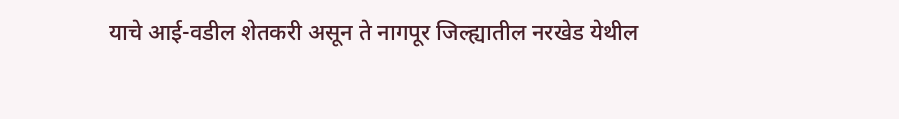याचे आई-वडील शेतकरी असून ते नागपूर जिल्ह्यातील नरखेड येथील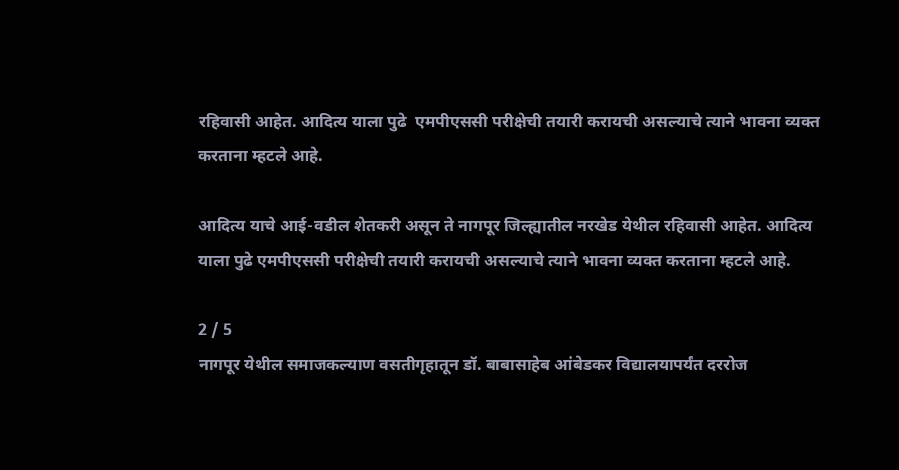रहिवासी आहेत. आदित्य याला पुढे  एमपीएससी परीक्षेची तयारी करायची असल्याचे त्याने भावना व्यक्त करताना म्हटले आहे.

आदित्य याचे आई-वडील शेतकरी असून ते नागपूर जिल्ह्यातील नरखेड येथील रहिवासी आहेत. आदित्य याला पुढे एमपीएससी परीक्षेची तयारी करायची असल्याचे त्याने भावना व्यक्त करताना म्हटले आहे.

2 / 5
नागपूर येथील समाजकल्याण वसतीगृहातून डॉ. बाबासाहेब आंबेडकर विद्यालयापर्यंत दररोज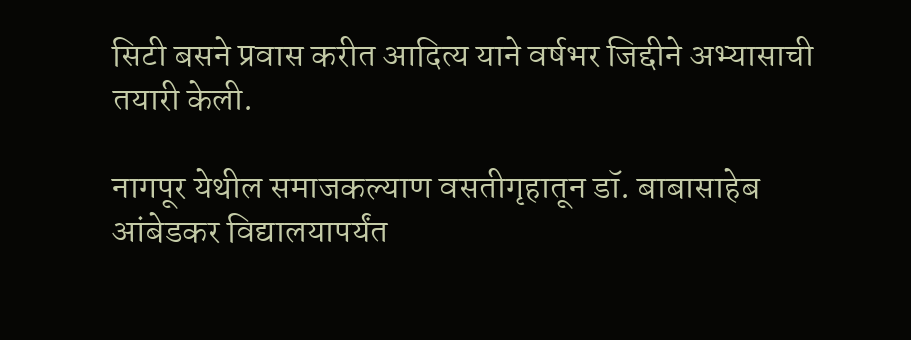सिटी बसने प्रवास करीत आदित्य याने वर्षभर जिद्दीने अभ्यासाची तयारी केली.

नागपूर येथील समाजकल्याण वसतीगृहातून डॉ. बाबासाहेब आंबेडकर विद्यालयापर्यंत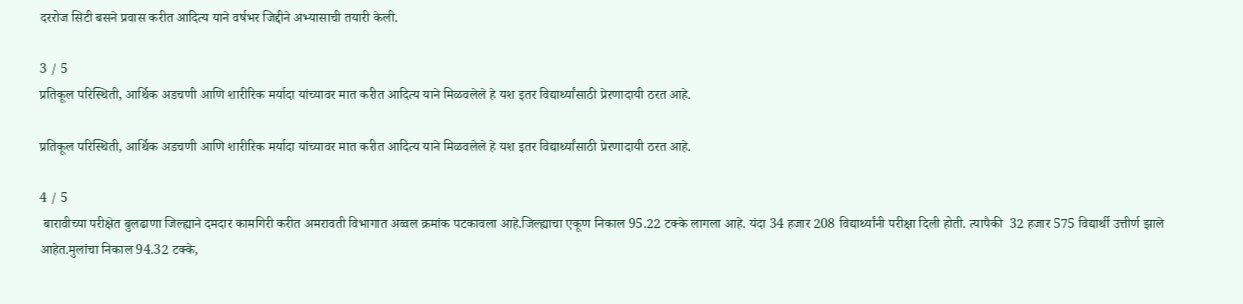दररोज सिटी बसने प्रवास करीत आदित्य याने वर्षभर जिद्दीने अभ्यासाची तयारी केली.

3 / 5
प्रतिकूल परिस्थिती, आर्थिक अडचणी आणि शारीरिक मर्यादा यांच्यावर मात करीत आदित्य याने मिळवलेले हे यश इतर विद्यार्थ्यांसाठी प्रेरणादायी ठरत आहे.

प्रतिकूल परिस्थिती, आर्थिक अडचणी आणि शारीरिक मर्यादा यांच्यावर मात करीत आदित्य याने मिळवलेले हे यश इतर विद्यार्थ्यांसाठी प्रेरणादायी ठरत आहे.

4 / 5
 बारावीच्या परीक्षेत बुलढाणा जिल्ह्याने दमदार कामगिरी करीत अमरावती विभागात अव्वल क्रमांक पटकावला आहे.जिल्ह्याचा एकूण निकाल 95.22 टक्के लागला आहे. यंदा 34 हजार 208 विद्यार्थ्यांनी परीक्षा दिली होती. त्यापैकी  32 हजार 575 विद्यार्थी उत्तीर्ण झाले आहेत.मुलांचा निकाल 94.32 टक्के,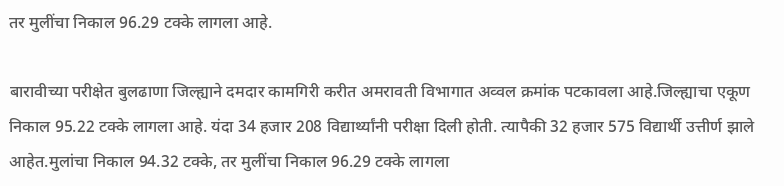तर मुलींचा निकाल 96.29 टक्के लागला आहे.

बारावीच्या परीक्षेत बुलढाणा जिल्ह्याने दमदार कामगिरी करीत अमरावती विभागात अव्वल क्रमांक पटकावला आहे.जिल्ह्याचा एकूण निकाल 95.22 टक्के लागला आहे. यंदा 34 हजार 208 विद्यार्थ्यांनी परीक्षा दिली होती. त्यापैकी 32 हजार 575 विद्यार्थी उत्तीर्ण झाले आहेत.मुलांचा निकाल 94.32 टक्के, तर मुलींचा निकाल 96.29 टक्के लागला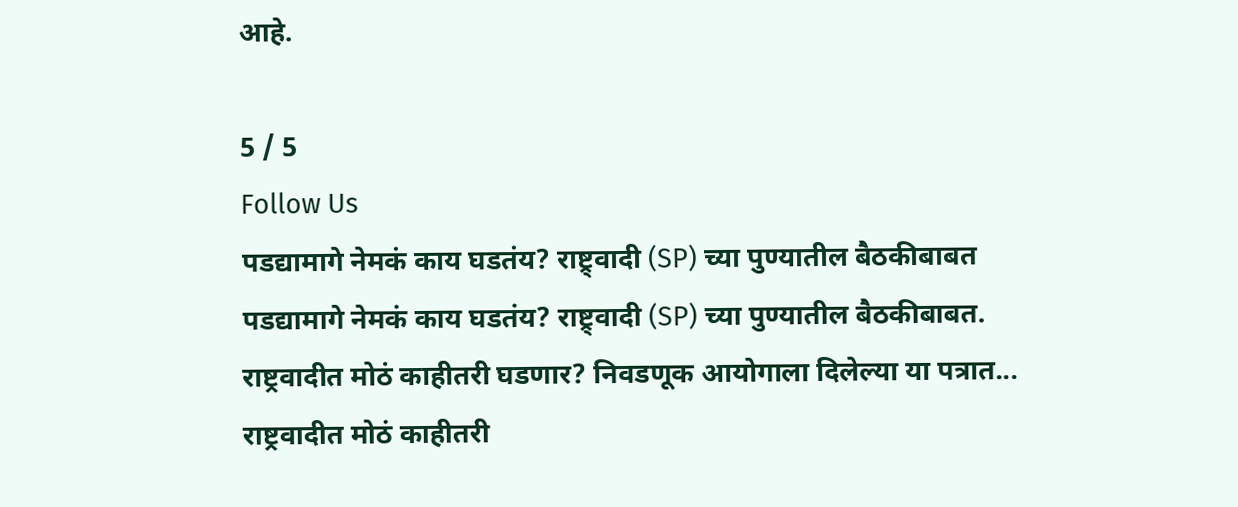आहे.

5 / 5
Follow Us
पडद्यामागे नेमकं काय घडतंय? राष्ट्र्वादी (SP) च्या पुण्यातील बैठकीबाबत
पडद्यामागे नेमकं काय घडतंय? राष्ट्र्वादी (SP) च्या पुण्यातील बैठकीबाबत.
राष्ट्रवादीत मोठं काहीतरी घडणार? निवडणूक आयोगाला दिलेल्या या पत्रात...
राष्ट्रवादीत मोठं काहीतरी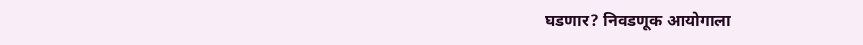घडणार? निवडणूक आयोगाला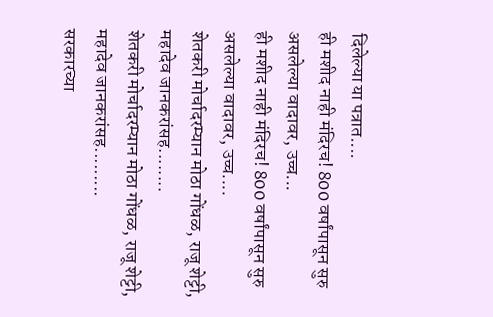दिलेल्या या पत्रात....
ही मशीद नाही मंदिरच! 800 वर्षांपासून सुरु असलेल्या वादावर, उच्च...
ही मशीद नाही मंदिरच! 800 वर्षांपासून सुरु असलेल्या वादावर, उच्च....
शेतकरी मोर्चादरम्यान मोठा गोंधळ, राजू शेट्टी, महादेव जानकरांसह........
शेतकरी मोर्चादरम्यान मोठा गोंधळ, राजू शेट्टी, महादेव जानकरांसह.........
सरकारच्या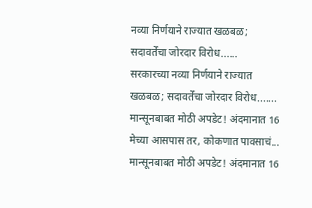नव्या निर्णयाने राज्यात खळबळ; सदावर्तेंचा जोरदार विरोध......
सरकारच्या नव्या निर्णयाने राज्यात खळबळ; सदावर्तेंचा जोरदार विरोध.......
मान्सूनबाबत मोठी अपडेट! अंदमानात 16 मेच्या आसपास तर, कोकणात पावसाचं...
मान्सूनबाबत मोठी अपडेट! अंदमानात 16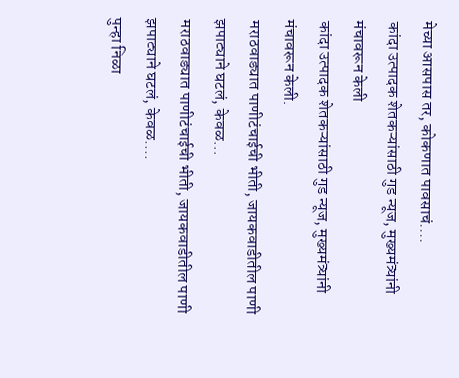मेच्या आसपास तर, कोकणात पावसाचं....
कांदा उत्पादक शेतकऱ्यांसाठी गुड न्यूज, मुख्यमंत्र्यांनी मंचावरून केली
कांदा उत्पादक शेतकऱ्यांसाठी गुड न्यूज, मुख्यमंत्र्यांनी मंचावरून केली.
मराठवाड्यात पाणीटंचाईची भीती, जायकवाडीतील पाणी झपाट्याने घटलं, केवळ...
मराठवाड्यात पाणीटंचाईची भीती, जायकवाडीतील पाणी झपाट्याने घटलं, केवळ....
पुन्हा निळा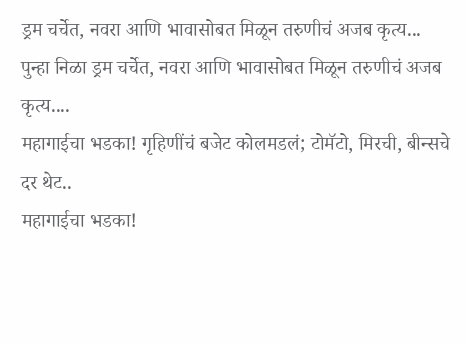ड्रम चर्चेत, नवरा आणि भावासोबत मिळून तरुणीचं अजब कृत्य...
पुन्हा निळा ड्रम चर्चेत, नवरा आणि भावासोबत मिळून तरुणीचं अजब कृत्य....
महागाईचा भडका! गृहिणींचं बजेट कोलमडलं; टोमॅटो, मिरची, बीन्सचे दर थेट..
महागाईचा भडका!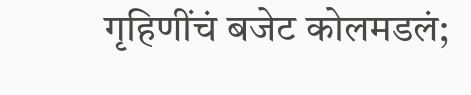गृहिणींचं बजेट कोलमडलं;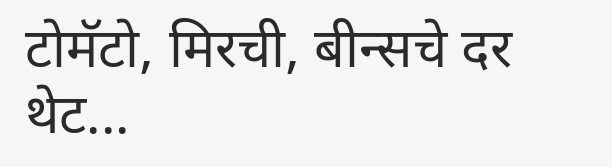टोमॅटो, मिरची, बीन्सचे दर थेट...